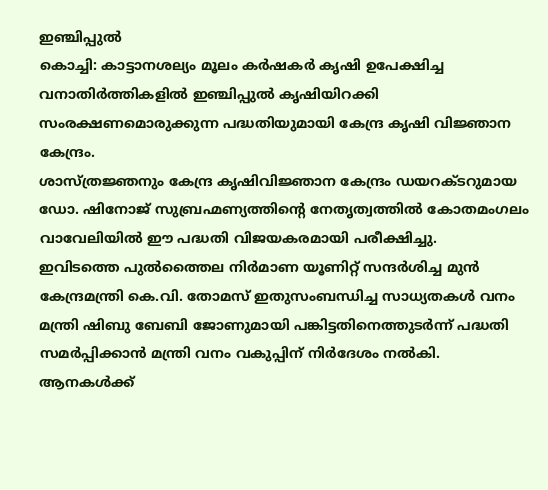ഇഞ്ചിപ്പുൽ
കൊച്ചി: കാട്ടാനശല്യം മൂലം കർഷകർ കൃഷി ഉപേക്ഷിച്ച വനാതിർത്തികളിൽ ഇഞ്ചിപ്പുൽ കൃഷിയിറക്കി സംരക്ഷണമൊരുക്കുന്ന പദ്ധതിയുമായി കേന്ദ്ര കൃഷി വിജ്ഞാന കേന്ദ്രം.
ശാസ്ത്രജ്ഞനും കേന്ദ്ര കൃഷിവിജ്ഞാന കേന്ദ്രം ഡയറക്ടറുമായ ഡോ. ഷിനോജ് സുബ്രഹ്മണ്യത്തിന്റെ നേതൃത്വത്തിൽ കോതമംഗലം വാവേലിയിൽ ഈ പദ്ധതി വിജയകരമായി പരീക്ഷിച്ചു.
ഇവിടത്തെ പുൽത്തൈല നിർമാണ യൂണിറ്റ് സന്ദർശിച്ച മുൻ കേന്ദ്രമന്ത്രി കെ.വി. തോമസ് ഇതുസംബന്ധിച്ച സാധ്യതകൾ വനം മന്ത്രി ഷിബു ബേബി ജോണുമായി പങ്കിട്ടതിനെത്തുടർന്ന് പദ്ധതി സമർപ്പിക്കാൻ മന്ത്രി വനം വകുപ്പിന് നിർദേശം നൽകി.
ആനകൾക്ക്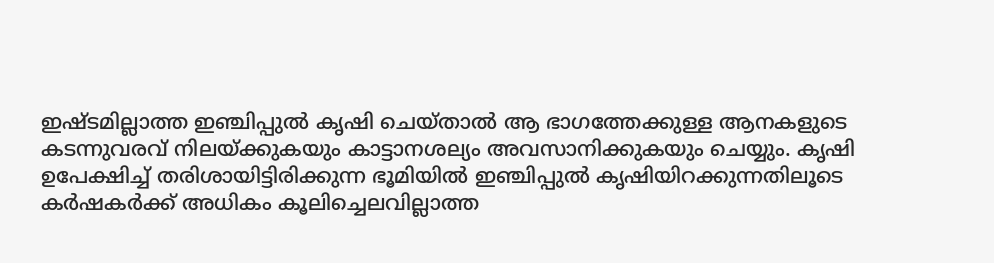ഇഷ്ടമില്ലാത്ത ഇഞ്ചിപ്പുൽ കൃഷി ചെയ്താൽ ആ ഭാഗത്തേക്കുള്ള ആനകളുടെ കടന്നുവരവ് നിലയ്ക്കുകയും കാട്ടാനശല്യം അവസാനിക്കുകയും ചെയ്യും. കൃഷി ഉപേക്ഷിച്ച് തരിശായിട്ടിരിക്കുന്ന ഭൂമിയിൽ ഇഞ്ചിപ്പുൽ കൃഷിയിറക്കുന്നതിലൂടെ കർഷകർക്ക് അധികം കൂലിച്ചെലവില്ലാത്ത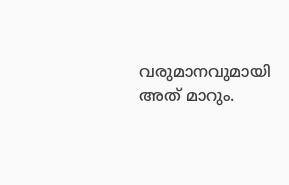വരുമാനവുമായി അത് മാറും.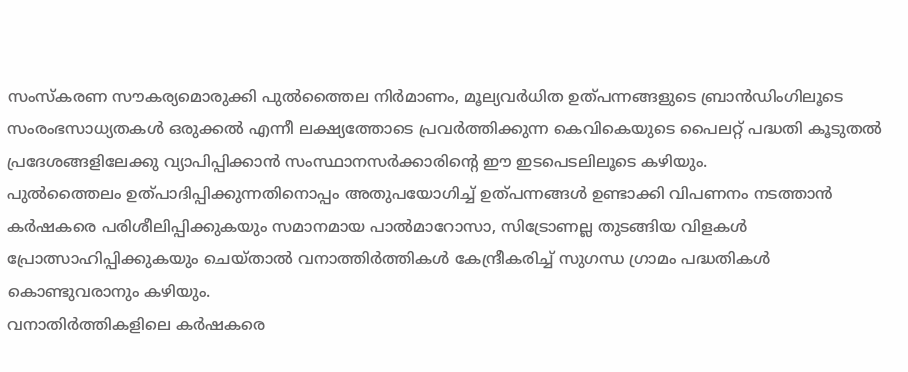സംസ്കരണ സൗകര്യമൊരുക്കി പുൽത്തൈല നിർമാണം, മൂല്യവർധിത ഉത്പന്നങ്ങളുടെ ബ്രാൻഡിംഗിലൂടെ സംരംഭസാധ്യതകൾ ഒരുക്കൽ എന്നീ ലക്ഷ്യത്തോടെ പ്രവർത്തിക്കുന്ന കെവികെയുടെ പൈലറ്റ് പദ്ധതി കൂടുതൽ പ്രദേശങ്ങളിലേക്കു വ്യാപിപ്പിക്കാൻ സംസ്ഥാനസർക്കാരിന്റെ ഈ ഇടപെടലിലൂടെ കഴിയും.
പുൽത്തൈലം ഉത്പാദിപ്പിക്കുന്നതിനൊപ്പം അതുപയോഗിച്ച് ഉത്പന്നങ്ങൾ ഉണ്ടാക്കി വിപണനം നടത്താൻ കർഷകരെ പരിശീലിപ്പിക്കുകയും സമാനമായ പാൽമാറോസാ, സിട്രോണല്ല തുടങ്ങിയ വിളകൾ പ്രോത്സാഹിപ്പിക്കുകയും ചെയ്താൽ വനാത്തിർത്തികൾ കേന്ദ്രീകരിച്ച് സുഗന്ധ ഗ്രാമം പദ്ധതികൾ കൊണ്ടുവരാനും കഴിയും.
വനാതിർത്തികളിലെ കർഷകരെ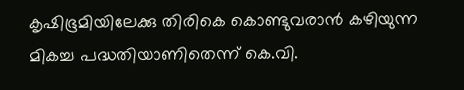കൃഷിഭൂമിയിലേക്കു തിരികെ കൊണ്ടുവരാൻ കഴിയുന്ന മികച്ച പദ്ധതിയാണിതെന്ന് കെ.വി.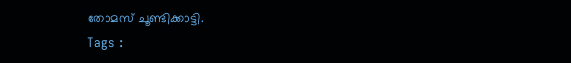തോമസ് ചൂണ്ടിക്കാട്ടി.
Tags :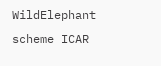WildElephant scheme ICAR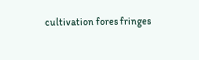cultivation fores fringes